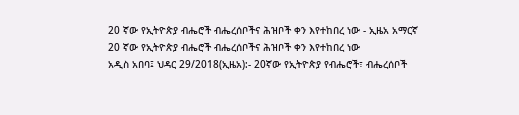20 ኛው የኢትዮጵያ ብሔሮች ብሔረሰቦችና ሕዝቦች ቀን እየተከበረ ነው - ኢዜአ አማርኛ
20 ኛው የኢትዮጵያ ብሔሮች ብሔረሰቦችና ሕዝቦች ቀን እየተከበረ ነው
አዲስ አበባ፤ ህዳር 29/2018(ኢዜአ):- 20ኛው የኢትዮጵያ የብሔሮች፣ ብሔረሰቦች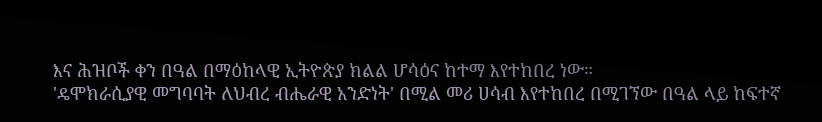እና ሕዝቦች ቀን በዓል በማዕከላዊ ኢትዮጵያ ክልል ሆሳዕና ከተማ እየተከበረ ነው።
'ዴሞክራሲያዊ መግባባት ለህብረ ብሔራዊ አንድነት' በሚል መሪ ሀሳብ እየተከበረ በሚገኘው በዓል ላይ ከፍተኛ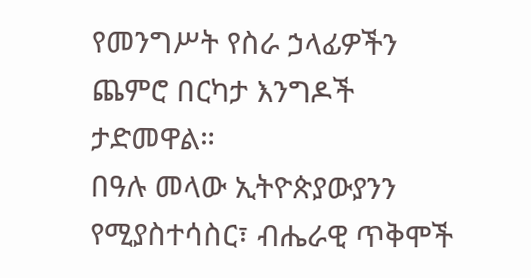የመንግሥት የስራ ኃላፊዎችን ጨምሮ በርካታ እንግዶች ታድመዋል።
በዓሉ መላው ኢትዮጵያውያንን የሚያስተሳስር፣ ብሔራዊ ጥቅሞች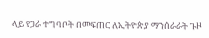ላይ የጋራ ተግባቦት በመፍጠር ለኢትዮጵያ ማንሰራራት ጉዞ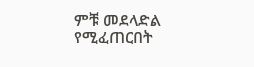ምቹ መደላድል የሚፈጠርበት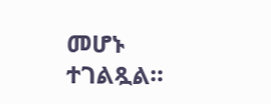መሆኑ ተገልጿል።